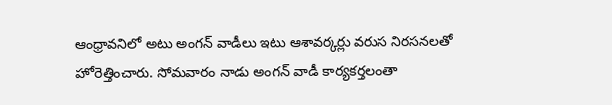ఆంధ్రావనిలో అటు అంగన్ వాడీలు ఇటు ఆశావర్కర్లు వరుస నిరసనలతో హోరెత్తించారు. సోమవారం నాడు అంగన్ వాడీ కార్యకర్తలంతా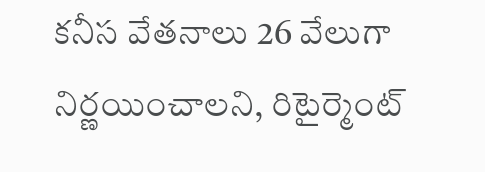కనీస వేతనాలు 26 వేలుగా నిర్ణయించాలని, రిటైర్మెంట్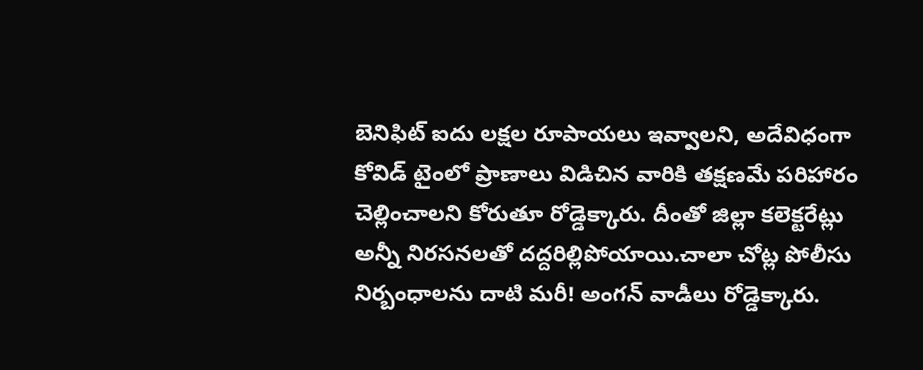బెనిఫిట్ ఐదు లక్షల రూపాయలు ఇవ్వాలని, అదేవిధంగా కోవిడ్ టైంలో ప్రాణాలు విడిచిన వారికి తక్షణమే పరిహారం చెల్లించాలని కోరుతూ రోడ్డెక్కారు. దీంతో జిల్లా కలెక్టరేట్లు అన్నీ నిరసనలతో దద్దరిల్లిపోయాయి.చాలా చోట్ల పోలీసు నిర్బంధాలను దాటి మరీ! అంగన్ వాడీలు రోడ్డెక్కారు.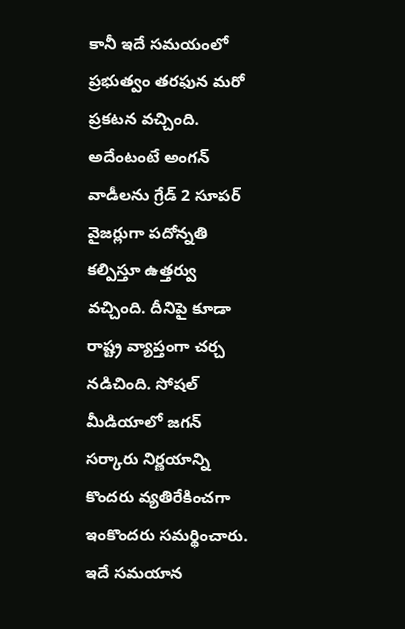కానీ ఇదే సమయంలో ప్రభుత్వం తరఫున మరో ప్రకటన వచ్చింది.
అదేంటంటే అంగన్ వాడీలను గ్రేడ్ 2 సూపర్ వైజర్లుగా పదోన్నతి కల్పిస్తూ ఉత్తర్వు వచ్చింది. దీనిపై కూడా రాష్ట్ర వ్యాప్తంగా చర్చ నడిచింది. సోషల్ మీడియాలో జగన్ సర్కారు నిర్ణయాన్ని కొందరు వ్యతిరేకించగా ఇంకొందరు సమర్థించారు. ఇదే సమయాన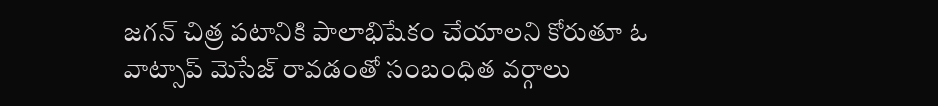జగన్ చిత్ర పటానికి పాలాభిషేకం చేయాలని కోరుతూ ఓ వాట్సాప్ మెసేజ్ రావడంతో సంబంధిత వర్గాలు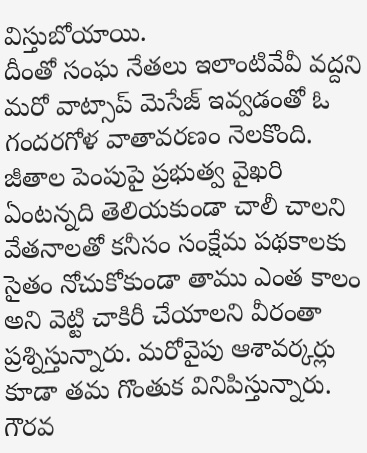విస్తుబోయాయి.
దీంతో సంఘ నేతలు ఇలాంటివేవీ వద్దని మరో వాట్సాప్ మెసేజ్ ఇవ్వడంతో ఓ గందరగోళ వాతావరణం నెలకొంది. జీతాల పెంపుపై ప్రభుత్వ వైఖరి ఏంటన్నది తెలియకుండా చాలీ చాలని వేతనాలతో కనీసం సంక్షేమ పథకాలకు సైతం నోచుకోకుండా తాము ఎంత కాలం అని వెట్టి చాకిరీ చేయాలని వీరంతా ప్రశ్నిస్తున్నారు. మరోవైపు ఆశావర్కర్లు కూడా తమ గొంతుక వినిపిస్తున్నారు. గౌరవ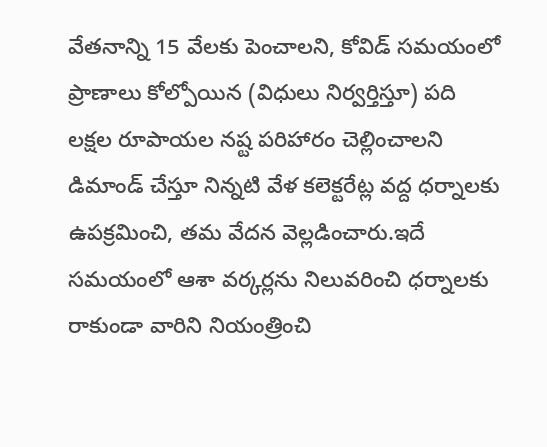వేతనాన్ని 15 వేలకు పెంచాలని, కోవిడ్ సమయంలో ప్రాణాలు కోల్పోయిన (విధులు నిర్వర్తిస్తూ) పది లక్షల రూపాయల నష్ట పరిహారం చెల్లించాలని డిమాండ్ చేస్తూ నిన్నటి వేళ కలెక్టరేట్ల వద్ద ధర్నాలకు ఉపక్రమించి, తమ వేదన వెల్లడించారు.ఇదే సమయంలో ఆశా వర్కర్లను నిలువరించి ధర్నాలకు రాకుండా వారిని నియంత్రించి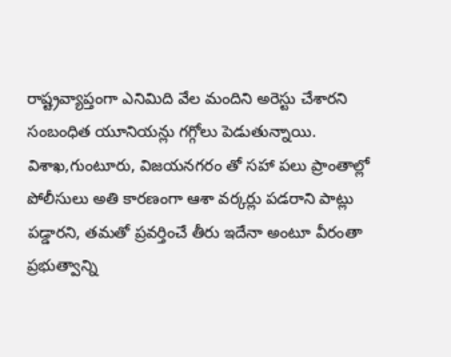రాష్ట్రవ్యాప్తంగా ఎనిమిది వేల మందిని అరెస్టు చేశారని సంబంధిత యూనియన్లు గగ్గోలు పెడుతున్నాయి.
విశాఖ,గుంటూరు, విజయనగరం తో సహా పలు ప్రాంతాల్లో పోలీసులు అతి కారణంగా ఆశా వర్కర్లు పడరాని పాట్లు పడ్డారని, తమతో ప్రవర్తించే తీరు ఇదేనా అంటూ వీరంతా ప్రభుత్వాన్ని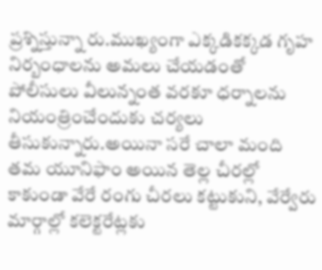ప్రశ్నిస్తున్నా రు.ముఖ్యంగా ఎక్కడికక్కడ గృహ నిర్బంధాలను అమలు చేయడంతో పోలీసులు వీలున్నంత వరకూ ధర్నాలను నియంత్రించేందుకు చర్యలు తీసుకున్నారు.అయినా సరే చాలా మంది తమ యూనిఫాం అయిన తెల్ల చీరల్లో కాకుండా వేరే రంగు చీరలు కట్టుకుని, వేర్వేరు మార్గాల్లో కలెక్టరేట్లకు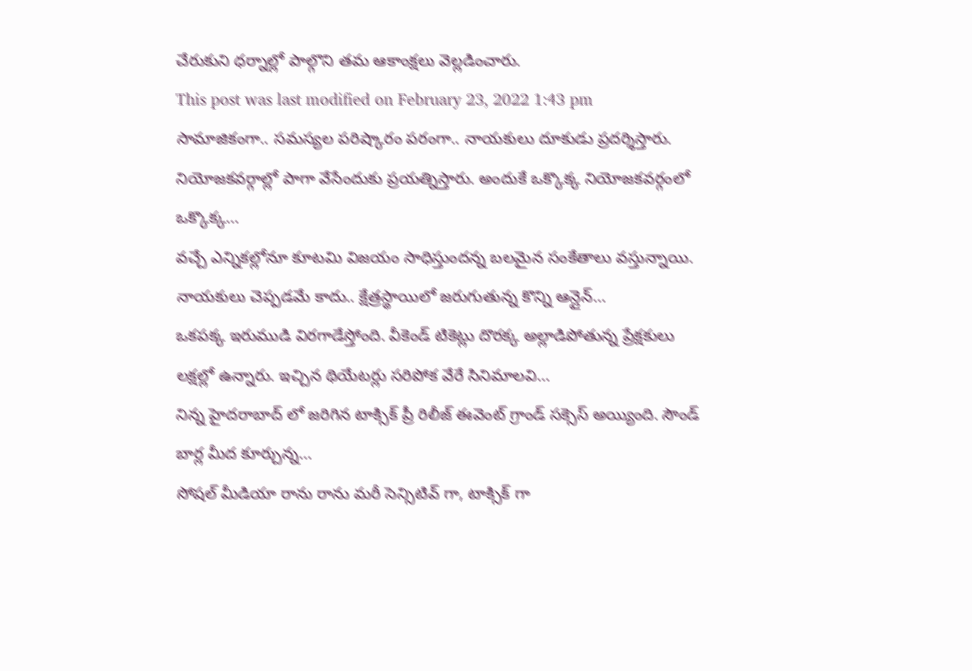చేరుకుని ధర్నాల్లో పాల్గొని తమ ఆకాంక్షలు వెల్లడించారు.
This post was last modified on February 23, 2022 1:43 pm
సామాజికంగా.. సమస్యల పరిష్కారం పరంగా.. నాయకులు దూకుడు ప్రదర్శిస్తారు. నియోజకవర్గాల్లో పాగా వేసేందుకు ప్రయత్నిస్తారు. అందుకే ఒక్కొక్క నియోజకవర్గంలో ఒక్కొక్క…
వచ్చే ఎన్నికల్లోనూ కూటమి విజయం సాధిస్తుందన్న బలమైన సంకేతాలు వస్తున్నాయి. నాయకులు చెప్పడమే కాదు.. క్షేత్రస్థాయిలో జరుగుతున్న కొన్ని ఆన్లైన్…
ఒకపక్క ఇరుముడి విరగాడేస్తోంది. వీకెండ్ టికెట్లు దొరక్క అల్లాడిపోతున్న ప్రేక్షకులు లక్షల్లో ఉన్నారు. ఇచ్చిన థియేటర్లు సరిపోక వేరే సినిమాలవి…
నిన్న హైదరాబాద్ లో జరిగిన టాక్సిక్ ప్రీ రిలీజ్ ఈవెంట్ గ్రాండ్ సక్సెస్ అయ్యింది. సౌండ్ బార్ల మీద కూర్చున్న…
సోషల్ మీడియా రాను రాను మరీ సెన్సిటివ్ గా, టాక్సిక్ గా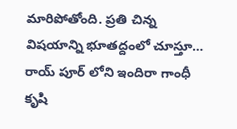మారిపోతోంది. ప్రతి చిన్న విషయాన్ని భూతద్దంలో చూస్తూ…
రాయ్ పూర్ లోని ఇందిరా గాంధీ కృషి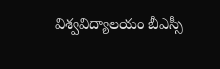విశ్వవిద్యాలయం బీఎస్సీ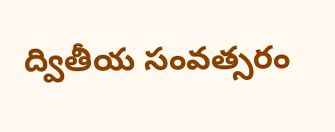ద్వితీయ సంవత్సరం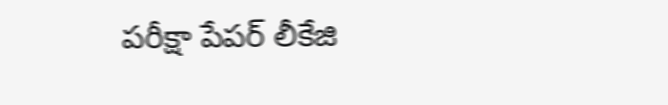పరీక్షా పేపర్ లీకేజి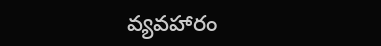వ్యవహారం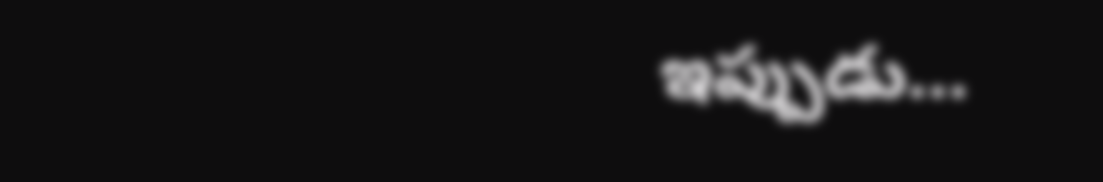ఇప్పుడు…